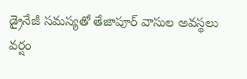డ్రైనేజీ సమస్యతో తేజాపూర్ వాసుల అవస్థలు
వర్షం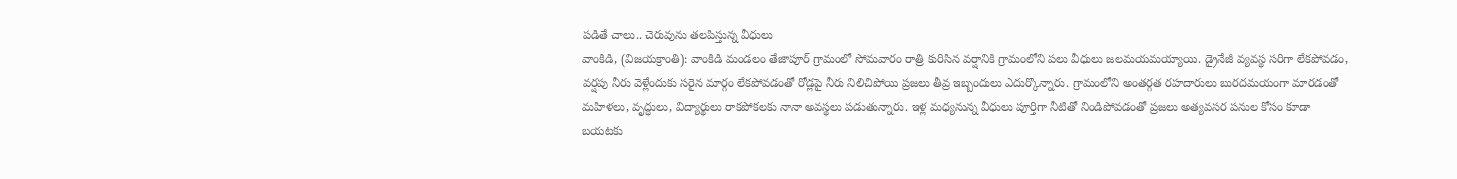పడితే చాలు.. చెరువును తలపిస్తున్న వీధులు
వాంకిడి, (విజయక్రాంతి): వాంకిడి మండలం తేజాపూర్ గ్రామంలో సోమవారం రాత్రి కురిసిన వర్షానికి గ్రామంలోని పలు వీధులు జలమయమయ్యాయి. డ్రైనేజీ వ్యవస్థ సరిగా లేకపోవడం, వర్షపు నీరు వెళ్లేందుకు సరైన మార్గం లేకపోవడంతో రోడ్లపై నీరు నిలిచిపోయి ప్రజలు తీవ్ర ఇబ్బందులు ఎదుర్కొన్నారు. గ్రామంలోని అంతర్గత రహదారులు బురదమయంగా మారడంతో మహిళలు, వృద్ధులు, విద్యార్థులు రాకపోకలకు నానా అవస్థలు పడుతున్నారు. ఇళ్ల మధ్యనున్న వీధులు పూర్తిగా నీటితో నిండిపోవడంతో ప్రజలు అత్యవసర పనుల కోసం కూడా బయటకు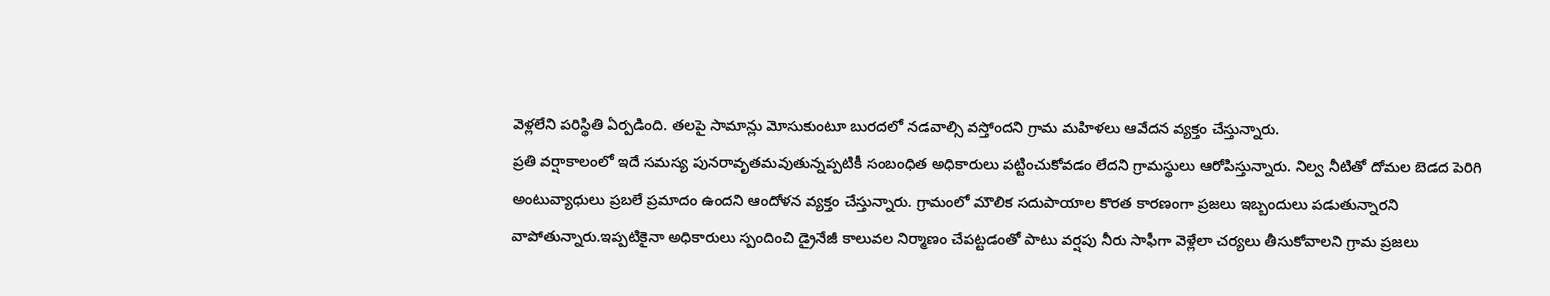వెళ్లలేని పరిస్థితి ఏర్పడింది. తలపై సామాన్లు మోసుకుంటూ బురదలో నడవాల్సి వస్తోందని గ్రామ మహిళలు ఆవేదన వ్యక్తం చేస్తున్నారు.
ప్రతి వర్షాకాలంలో ఇదే సమస్య పునరావృతమవుతున్నప్పటికీ సంబంధిత అధికారులు పట్టించుకోవడం లేదని గ్రామస్థులు ఆరోపిస్తున్నారు. నిల్వ నీటితో దోమల బెడద పెరిగి అంటువ్యాధులు ప్రబలే ప్రమాదం ఉందని ఆందోళన వ్యక్తం చేస్తున్నారు. గ్రామంలో మౌలిక సదుపాయాల కొరత కారణంగా ప్రజలు ఇబ్బందులు పడుతున్నారని వాపోతున్నారు.ఇప్పటికైనా అధికారులు స్పందించి డ్రైనేజీ కాలువల నిర్మాణం చేపట్టడంతో పాటు వర్షపు నీరు సాఫీగా వెళ్లేలా చర్యలు తీసుకోవాలని గ్రామ ప్రజలు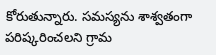కోరుతున్నారు. సమస్యను శాశ్వతంగా పరిష్కరించలని గ్రామ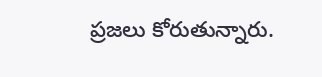ప్రజలు కోరుతున్నారు.